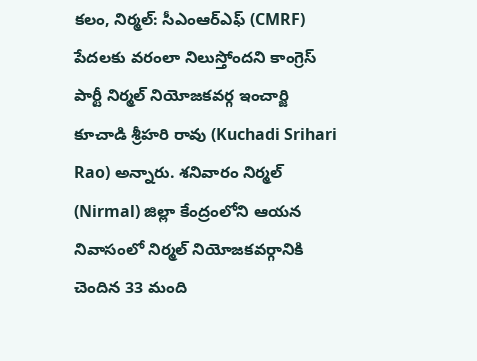కలం, నిర్మల్: సీఎంఆర్ఎఫ్ (CMRF) పేదలకు వరంలా నిలుస్తోందని కాంగ్రెస్ పార్టీ నిర్మల్ నియోజకవర్గ ఇంచార్జి కూచాడి శ్రీహరి రావు (Kuchadi Srihari Rao) అన్నారు. శనివారం నిర్మల్ (Nirmal) జిల్లా కేంద్రంలోని ఆయన నివాసంలో నిర్మల్ నియోజకవర్గానికి చెందిన 33 మంది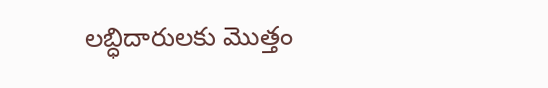లబ్ధిదారులకు మొత్తం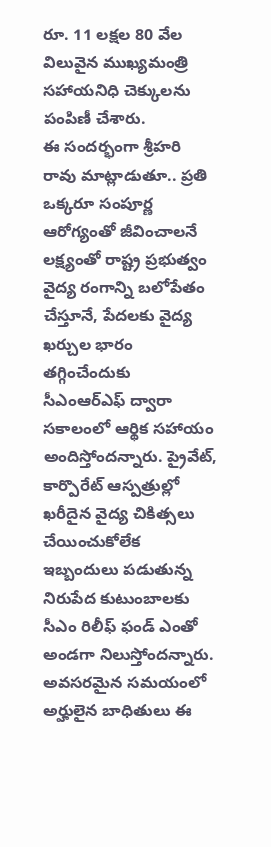రూ. 11 లక్షల 80 వేల విలువైన ముఖ్యమంత్రి సహాయనిధి చెక్కులను పంపిణీ చేశారు.
ఈ సందర్భంగా శ్రీహరి రావు మాట్లాడుతూ.. ప్రతి ఒక్కరూ సంపూర్ణ ఆరోగ్యంతో జీవించాలనే లక్ష్యంతో రాష్ట్ర ప్రభుత్వం వైద్య రంగాన్ని బలోపేతం చేస్తూనే, పేదలకు వైద్య ఖర్చుల భారం తగ్గించేందుకు సీఎంఆర్ఎఫ్ ద్వారా సకాలంలో ఆర్థిక సహాయం అందిస్తోందన్నారు. ప్రైవేట్, కార్పొరేట్ ఆస్పత్రుల్లో ఖరీదైన వైద్య చికిత్సలు చేయించుకోలేక ఇబ్బందులు పడుతున్న నిరుపేద కుటుంబాలకు సీఎం రిలీఫ్ ఫండ్ ఎంతో అండగా నిలుస్తోందన్నారు.
అవసరమైన సమయంలో అర్హులైన బాధితులు ఈ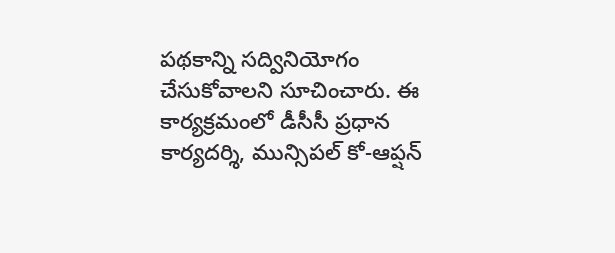పథకాన్ని సద్వినియోగం చేసుకోవాలని సూచించారు. ఈ కార్యక్రమంలో డీసీసీ ప్రధాన కార్యదర్శి, మున్సిపల్ కో-ఆప్షన్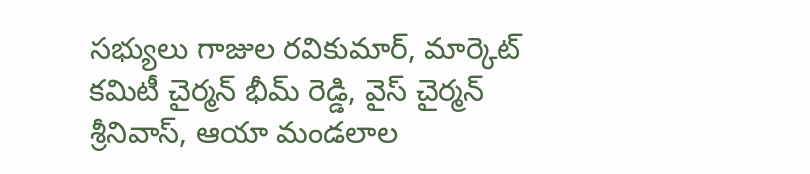సభ్యులు గాజుల రవికుమార్, మార్కెట్ కమిటీ చైర్మన్ భీమ్ రెడ్డి, వైస్ చైర్మన్ శ్రీనివాస్, ఆయా మండలాల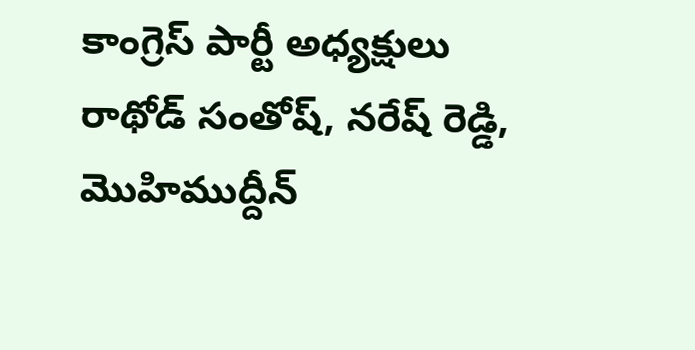కాంగ్రెస్ పార్టీ అధ్యక్షులు రాథోడ్ సంతోష్, నరేష్ రెడ్డి, మొహిముద్దీన్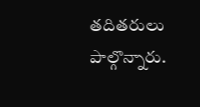తదితరులు పాల్గొన్నారు.